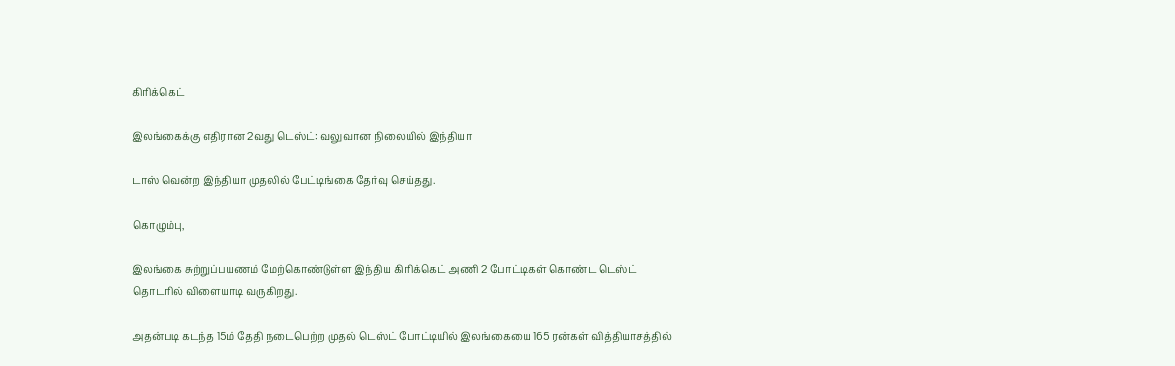கிரிக்கெட்

இலங்கைக்கு எதிரான 2வது டெஸ்ட்: வலுவான நிலையில் இந்தியா

டாஸ் வென்ற இந்தியா முதலில் பேட்டிங்கை தேர்வு செய்தது.

கொழும்பு,

இலங்கை சுற்றுப்பயணம் மேற்கொண்டுள்ள இந்திய கிரிக்கெட் அணி 2 போட்டிகள் கொண்ட டெஸ்ட் தொடரில் விளையாடி வருகிறது.

அதன்படி கடந்த 15ம் தேதி நடைபெற்ற முதல் டெஸ்ட் போட்டியில் இலங்கையை 165 ரன்கள் வித்தியாசத்தில்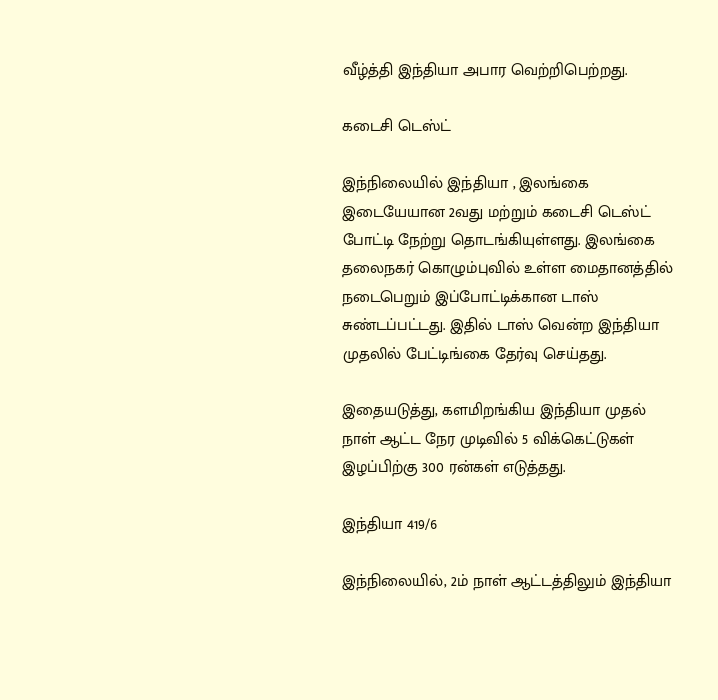வீழ்த்தி இந்தியா அபார வெற்றிபெற்றது.

கடைசி டெஸ்ட்

இந்நிலையில் இந்தியா , இலங்கை இடையேயான 2வது மற்றும் கடைசி டெஸ்ட் போட்டி நேற்று தொடங்கியுள்ளது. இலங்கை தலைநகர் கொழும்புவில் உள்ள மைதானத்தில் நடைபெறும் இப்போட்டிக்கான டாஸ் சுண்டப்பட்டது. இதில் டாஸ் வென்ற இந்தியா முதலில் பேட்டிங்கை தேர்வு செய்தது.

இதையடுத்து, களமிறங்கிய இந்தியா முதல் நாள் ஆட்ட நேர முடிவில் 5 விக்கெட்டுகள் இழப்பிற்கு 300 ரன்கள் எடுத்தது.

இந்தியா 419/6

இந்நிலையில், 2ம் நாள் ஆட்டத்திலும் இந்தியா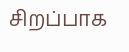சிறப்பாக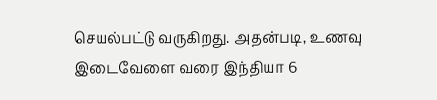செயல்பட்டு வருகிறது. அதன்படி, உணவு இடைவேளை வரை இந்தியா 6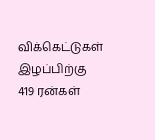விக்கெட்டுகள் இழப்பிற்கு 419 ரன்கள்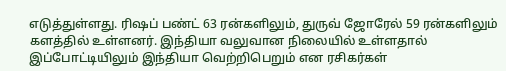எடுத்துள்ளது. ரிஷப் பண்ட் 63 ரன்களிலும், துருவ் ஜோரேல் 59 ரன்களிலும் களத்தில் உள்ளனர். இந்தியா வலுவான நிலையில் உள்ளதால் இப்போட்டியிலும் இந்தியா வெற்றிபெறும் என ரசிகர்கள்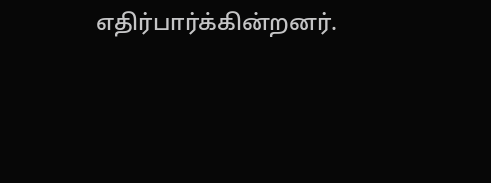எதிர்பார்க்கின்றனர்.